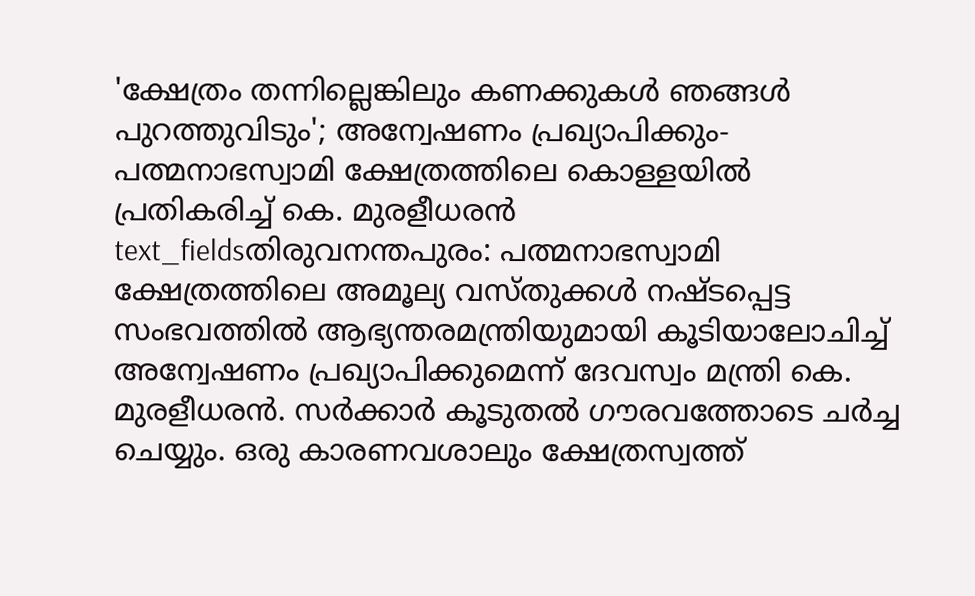'ക്ഷേത്രം തന്നില്ലെങ്കിലും കണക്കുകൾ ഞങ്ങൾ പുറത്തുവിടും'; അന്വേഷണം പ്രഖ്യാപിക്കും- പത്മനാഭസ്വാമി ക്ഷേത്രത്തിലെ കൊള്ളയിൽ പ്രതികരിച്ച് കെ. മുരളീധരൻ
text_fieldsതിരുവനന്തപുരം: പത്മനാഭസ്വാമി ക്ഷേത്രത്തിലെ അമൂല്യ വസ്തുക്കൾ നഷ്ടപ്പെട്ട സംഭവത്തിൽ ആഭ്യന്തരമന്ത്രിയുമായി കൂടിയാലോചിച്ച് അന്വേഷണം പ്രഖ്യാപിക്കുമെന്ന് ദേവസ്വം മന്ത്രി കെ. മുരളീധരൻ. സർക്കാർ കൂടുതൽ ഗൗരവത്തോടെ ചർച്ച ചെയ്യും. ഒരു കാരണവശാലും ക്ഷേത്രസ്വത്ത്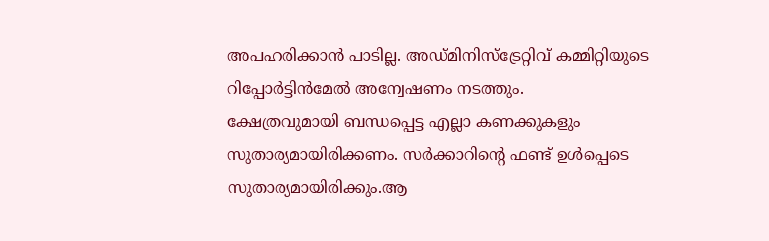അപഹരിക്കാൻ പാടില്ല. അഡ്മിനിസ്ട്രേറ്റിവ് കമ്മിറ്റിയുടെ റിപ്പോർട്ടിൻമേൽ അന്വേഷണം നടത്തും.
ക്ഷേത്രവുമായി ബന്ധപ്പെട്ട എല്ലാ കണക്കുകളും സുതാര്യമായിരിക്കണം. സർക്കാറിന്റെ ഫണ്ട് ഉൾപ്പെടെ സുതാര്യമായിരിക്കും.ആ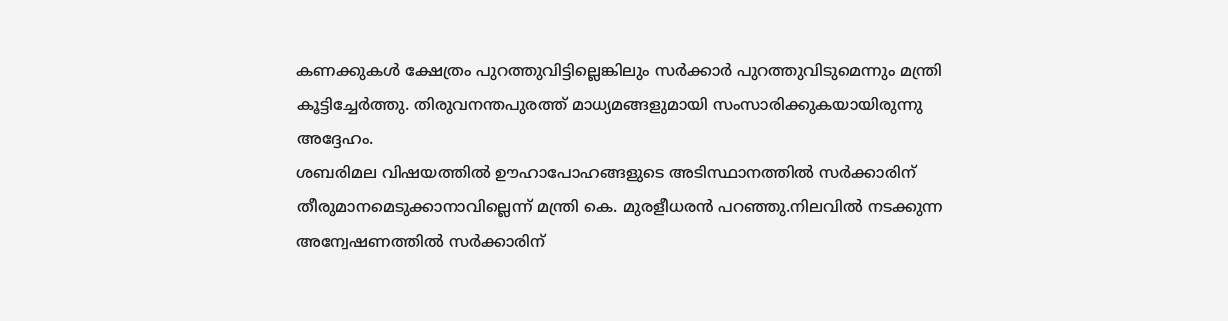കണക്കുകൾ ക്ഷേത്രം പുറത്തുവിട്ടില്ലെങ്കിലും സർക്കാർ പുറത്തുവിടുമെന്നും മന്ത്രി കൂട്ടിച്ചേർത്തു. തിരുവനന്തപുരത്ത് മാധ്യമങ്ങളുമായി സംസാരിക്കുകയായിരുന്നു അദ്ദേഹം.
ശബരിമല വിഷയത്തിൽ ഊഹാപോഹങ്ങളുടെ അടിസ്ഥാനത്തിൽ സർക്കാരിന് തീരുമാനമെടുക്കാനാവില്ലെന്ന് മന്ത്രി കെ. മുരളീധരൻ പറഞ്ഞു.നിലവിൽ നടക്കുന്ന അന്വേഷണത്തിൽ സർക്കാരിന്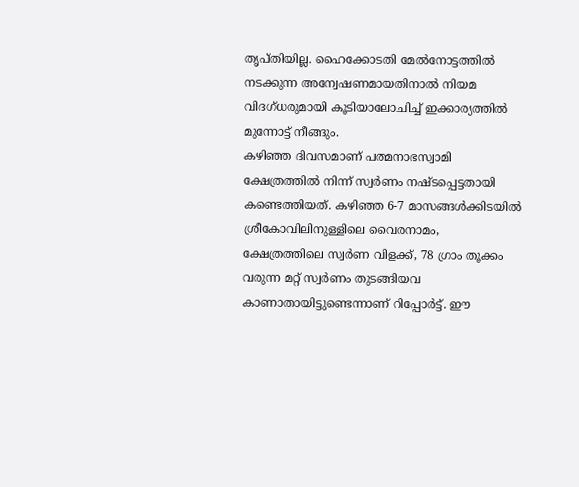തൃപ്തിയില്ല. ഹൈക്കോടതി മേൽനോട്ടത്തിൽ നടക്കുന്ന അന്വേഷണമായതിനാൽ നിയമ വിദഗ്ധരുമായി കൂടിയാലോചിച്ച് ഇക്കാര്യത്തിൽ മുന്നോട്ട് നീങ്ങും.
കഴിഞ്ഞ ദിവസമാണ് പത്മനാഭസ്വാമി ക്ഷേത്രത്തിൽ നിന്ന് സ്വർണം നഷ്ടപ്പെട്ടതായി കണ്ടെത്തിയത്. കഴിഞ്ഞ 6-7 മാസങ്ങൾക്കിടയിൽ ശ്രീകോവിലിനുള്ളിലെ വൈരനാമം, ക്ഷേത്രത്തിലെ സ്വർണ വിളക്ക്, 78 ഗ്രാം തൂക്കം വരുന്ന മറ്റ് സ്വർണം തുടങ്ങിയവ കാണാതായിട്ടുണ്ടെന്നാണ് റിപ്പോർട്ട്. ഈ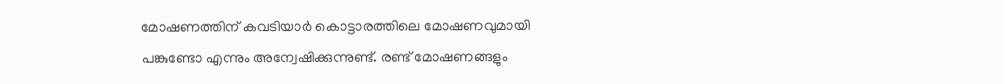മോഷണത്തിന് കവടിയാർ കൊട്ടാരത്തിലെ മോഷണവുമായി പങ്കുണ്ടോ എന്നും അന്വേഷിക്കുന്നുണ്ട്. രണ്ട് മോഷണങ്ങളും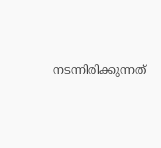നടന്നിരിക്കുന്നത്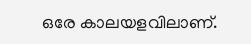ഒരേ കാലയളവിലാണ്.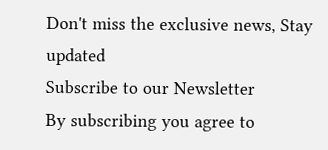Don't miss the exclusive news, Stay updated
Subscribe to our Newsletter
By subscribing you agree to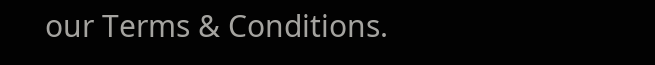our Terms & Conditions.